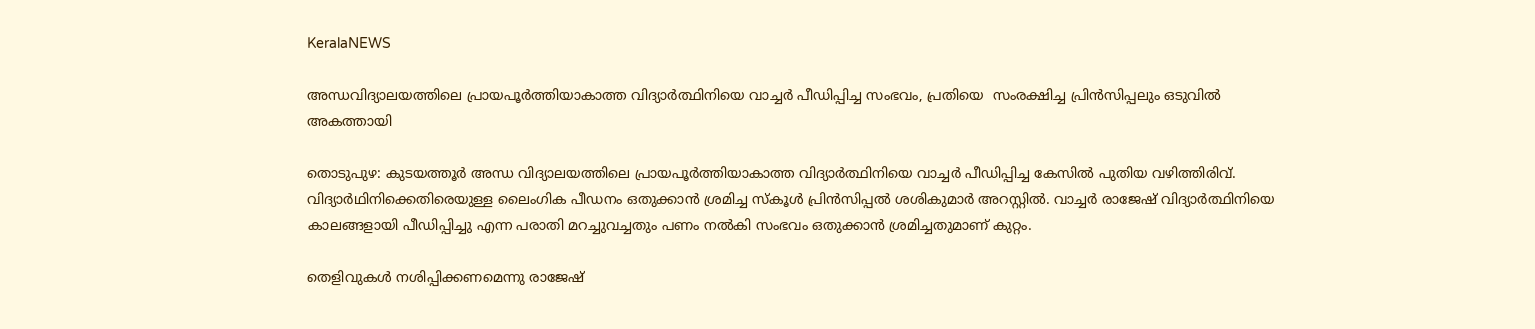KeralaNEWS

അന്ധവിദ്യാലയത്തിലെ പ്രായപൂർത്തിയാകാത്ത വിദ്യാര്‍ത്ഥിനിയെ വാച്ചർ പീഡിപ്പിച്ച സംഭവം, പ്രതിയെ  സംരക്ഷിച്ച പ്രിൻസിപ്പലും ഒടുവിൽ അകത്തായി

തൊടുപുഴ: കുടയത്തൂര്‍ അന്ധ വിദ്യാലയത്തിലെ പ്രായപൂർത്തിയാകാത്ത വിദ്യാര്‍ത്ഥിനിയെ വാച്ചർ പീഡിപ്പിച്ച കേസിൽ പുതിയ വഴിത്തിരിവ്. വിദ്യാര്‍ഥിനിക്കെതിരെയുള്ള ലൈംഗിക പീഡനം ഒതുക്കാന്‍ ശ്രമിച്ച സ്കൂൾ പ്രിൻസിപ്പൽ ശശികുമാർ അറസ്റ്റിൽ. വാച്ചർ രാജേഷ് വിദ്യാര്‍ത്ഥിനിയെ കാലങ്ങളായി പീഡിപ്പിച്ചു എന്ന പരാതി മറച്ചുവച്ചതും പണം നൽകി സംഭവം ഒതുക്കാൻ ശ്രമിച്ചതുമാണ് കുറ്റം.

തെളിവുകള്‍ നശിപ്പിക്കണമെന്നു രാജേഷ്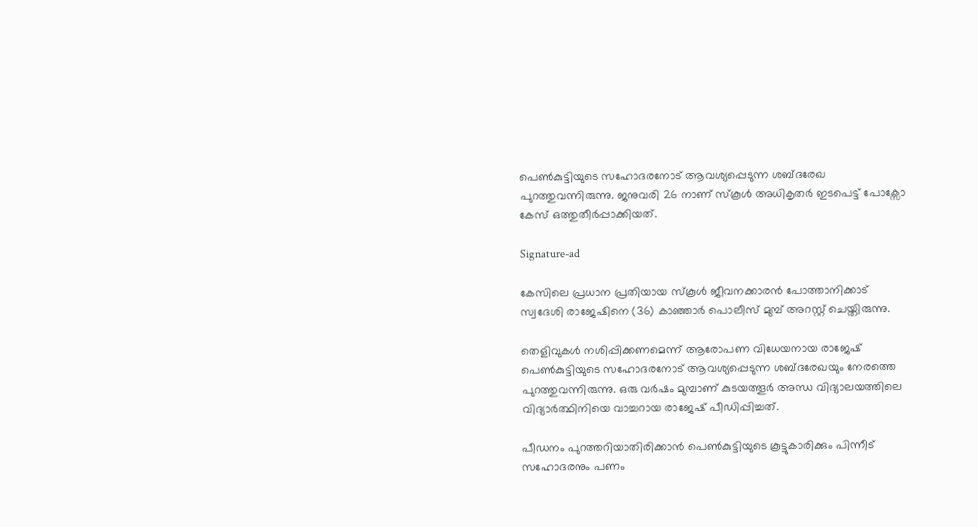പെണ്‍കുട്ടിയുടെ സഹോദരനോട് ആവശ്യപ്പെടുന്ന ശബ്ദരേഖ പുറത്തുവന്നിരുന്നു. ജനുവരി 26 നാണ് സ്കൂൾ അധികൃതർ ഇടപെട്ട് പോക്സോ കേസ് ഒത്തുതീര്‍പ്പാക്കിയത്.

Signature-ad

കേസിലെ പ്രധാന പ്രതിയായ സ്കൂൾ ജീവനക്കാരൻ പോത്താനിക്കാട് സ്വദേശി രാജേഷിനെ (36) കാഞ്ഞാര്‍ പൊലീസ് മുമ്പ് അറസ്റ്റ് ചെയ്തിരുന്നു.

തെളിവുകള്‍ നശിപ്പിക്കണമെന്ന് ആരോപണ വിധേയനായ രാജേഷ് പെണ്‍കുട്ടിയുടെ സഹോദരനോട് ആവശ്യപ്പെടുന്ന ശബ്ദരേഖയും നേരത്തെ പുറത്തുവന്നിരുന്നു. ഒരു വര്‍ഷം മുമ്പാണ് കുടയത്തൂര്‍ അന്ധ വിദ്യാലയത്തിലെ വിദ്യാര്‍ത്ഥിനിയെ വാച്ചറായ രാജേഷ് പീഡിപ്പിച്ചത്.

പീഡനം പുറത്തറിയാതിരിക്കാന്‍ പെണ്‍കുട്ടിയുടെ കൂട്ടുകാരിക്കും പിന്നീട് സഹോദരനും പണം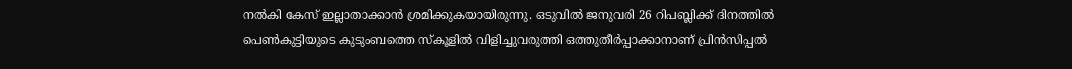നല്‍കി കേസ് ഇല്ലാതാക്കാന്‍ ശ്രമിക്കുകയായിരുന്നു. ഒടുവില്‍ ജനുവരി 26 റിപബ്ലിക്ക് ദിനത്തില്‍ പെണ്‍കുട്ടിയുടെ കുടുംബത്തെ സ്‌കൂളില്‍ വിളിച്ചുവരുത്തി ഒത്തുതീര്‍പ്പാക്കാനാണ് പ്രിൻസിപ്പൽ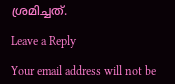ശ്രമിച്ചത്.

Leave a Reply

Your email address will not be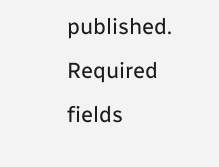published. Required fields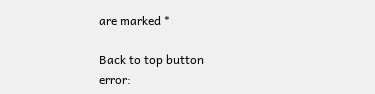are marked *

Back to top button
error: